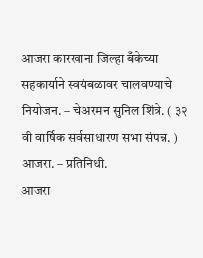आजरा कारखाना जिल्हा बँकेच्या सहकार्याने स्वयंबळावर चालवण्याचे नियोजन. – चेअरमन सुनिल शिंत्रे. ( ३२ वी वार्षिक सर्वसाधारण सभा संपन्न. )
आजरा. – प्रतिनिधी.
आजरा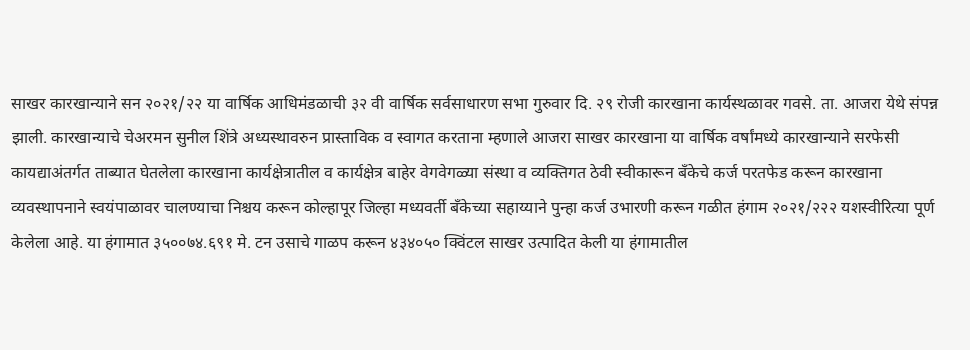साखर कारखान्याने सन २०२१/२२ या वार्षिक आधिमंडळाची ३२ वी वार्षिक सर्वसाधारण सभा गुरुवार दि. २९ रोजी कारखाना कार्यस्थळावर गवसे. ता. आजरा येथे संपन्न झाली. कारखान्याचे चेअरमन सुनील शिंत्रे अध्यस्थावरुन प्रास्ताविक व स्वागत करताना म्हणाले आजरा साखर कारखाना या वार्षिक वर्षांमध्ये कारखान्याने सरफेसी कायद्याअंतर्गत ताब्यात घेतलेला कारखाना कार्यक्षेत्रातील व कार्यक्षेत्र बाहेर वेगवेगळ्या संस्था व व्यक्तिगत ठेवी स्वीकारून बँकेचे कर्ज परतफेड करून कारखाना व्यवस्थापनाने स्वयंपाळावर चालण्याचा निश्चय करून कोल्हापूर जिल्हा मध्यवर्ती बँकेच्या सहाय्याने पुन्हा कर्ज उभारणी करून गळीत हंगाम २०२१/२२२ यशस्वीरित्या पूर्ण केलेला आहे. या हंगामात ३५००७४.६९१ मे. टन उसाचे गाळप करून ४३४०५० क्विंटल साखर उत्पादित केली या हंगामातील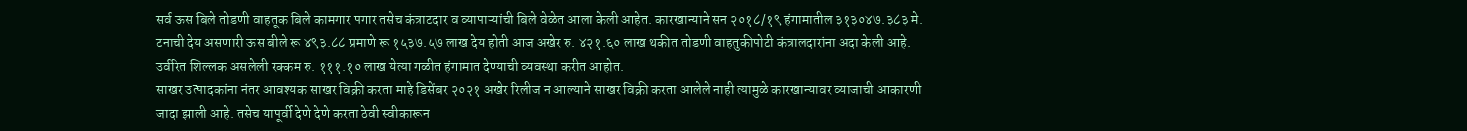सर्व ऊस बिले तोडणी वाहतूक बिले कामगार पगार तसेच कंत्राटदार व व्यापाऱ्यांची बिले वेळेत आला केली आहेत. कारखान्याने सन २०१८/१९ हंगामातील ३१३०४७.३८३ मे. टनाची देय असणारी ऊस बीले रू ४९३.८८ प्रमाणे रू १५३७.५७ लाख देय होती आज अखेर रु. ४२१.६० लाख थकीत तोडणी वाहतुकीपोटी कंत्रालदारांना अदा केली आहे. उर्वरित शिल्लक असलेली रक्कम रु. १११.१० लाख येत्या गळीत हंगामात देण्याची व्यवस्था करीत आहोत.
साखर उत्पादकांना नंतर आवश्यक साखर विक्री करता माहे डिसेंबर २०२१ अखेर रिलीज न आल्याने साखर विक्री करता आलेले नाही त्यामुळे कारखान्यावर व्याजाची आकारणी जादा झाली आहे. तसेच यापूर्वी देणे देणे करता ठेवी स्वीकारून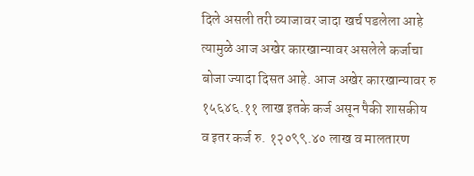दिले असली तरी व्याजावर जादा खर्च पडलेला आहे त्यामुळे आज अखेर कारखान्यावर असलेले कर्जाचा बोजा ज्यादा दिसत आहे. आज अखेर कारखान्यावर रु १५६४६.११ लाख इतके कर्ज असून पैकी शासकीय व इतर कर्ज रु. १२०९९.४० लाख व मालतारण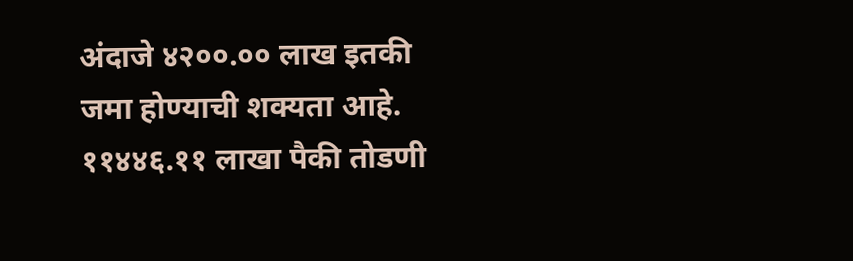अंदाजे ४२००.०० लाख इतकी जमा होण्याची शक्यता आहे. ११४४६.११ लाखा पैकी तोडणी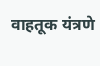वाहतूक यंत्रणे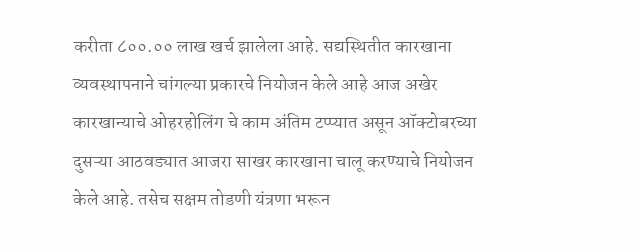करीता ८००.०० लाख खर्च झालेला आहे. सद्यस्थितीत कारखाना व्यवस्थापनाने चांगल्या प्रकारचे नियोजन केले आहे आज अखेर कारखान्याचे ओहरहोलिंग चे काम अंतिम टप्प्यात असून ऑक्टोबरच्या दुसऱ्या आठवड्यात आजरा साखर कारखाना चालू करण्याचे नियोजन केले आहे. तसेच सक्षम तोडणी यंत्रणा भरून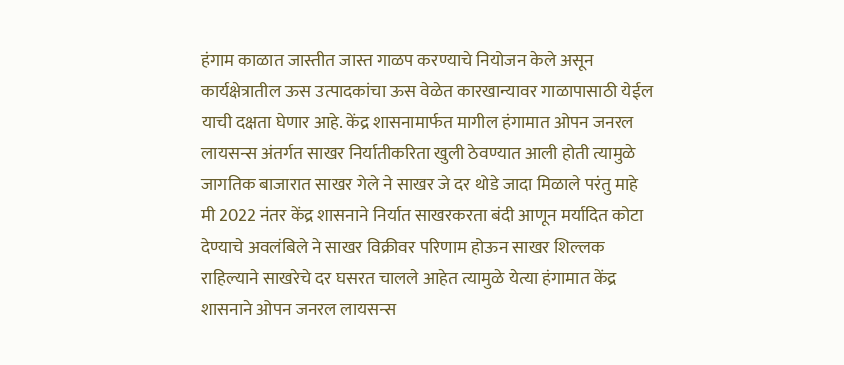हंगाम काळात जास्तीत जास्त गाळप करण्याचे नियोजन केले असून कार्यक्षेत्रातील ऊस उत्पादकांचा ऊस वेळेत कारखान्यावर गाळापासाठी येईल याची दक्षता घेणार आहे. केंद्र शासनामार्फत मागील हंगामात ओपन जनरल लायसन्स अंतर्गत साखर निर्यातीकरिता खुली ठेवण्यात आली होती त्यामुळे जागतिक बाजारात साखर गेले ने साखर जे दर थोडे जादा मिळाले परंतु माहे मी 2022 नंतर केंद्र शासनाने निर्यात साखरकरता बंदी आणून मर्यादित कोटा देण्याचे अवलंबिले ने साखर विक्रीवर परिणाम होऊन साखर शिल्लक राहिल्याने साखरेचे दर घसरत चालले आहेत त्यामुळे येत्या हंगामात केंद्र शासनाने ओपन जनरल लायसन्स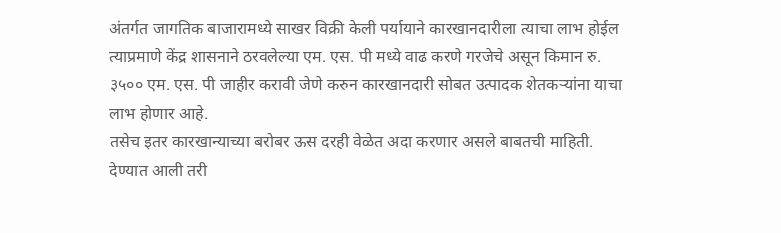अंतर्गत जागतिक बाजारामध्ये साखर विक्री केली पर्यायाने कारखानदारीला त्याचा लाभ होईल त्याप्रमाणे केंद्र शासनाने ठरवलेल्या एम. एस. पी मध्ये वाढ करणे गरजेचे असून किमान रु. ३५०० एम. एस. पी जाहीर करावी जेणे करुन कारखानदारी सोबत उत्पादक शेतकऱ्यांना याचा लाभ होणार आहे.
तसेच इतर कारखान्याच्या बरोबर ऊस दरही वेळेत अदा करणार असले बाबतची माहिती. देण्यात आली तरी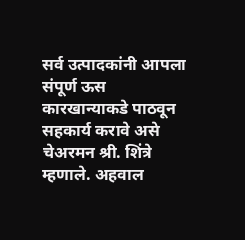सर्व उत्पादकांनी आपला संपूर्ण ऊस कारखान्याकडे पाठवून सहकार्य करावे असे चेअरमन श्री. शिंत्रे म्हणाले. अहवाल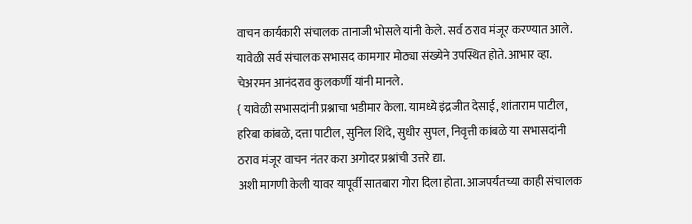वाचन कार्यकारी संचालक तानाजी भोसले यांनी केले. सर्व ठराव मंजूर करण्यात आले.
यावेळी सर्व संचालक सभासद कामगार मोठ्या संख्येने उपस्थित होते. आभार व्हा. चेअरमन आनंदराव कुलकर्णी यांनी मानले.
{ यावेळी सभासदांनी प्रश्नाचा भडीमार केला. यामध्ये इंद्रजीत देसाई, शांताराम पाटील, हरिबा कांबळे, दत्ता पाटील, सुनिल शिंदे, सुधीर सुपल, निवृत्ती कांबळे या सभासदांनी ठराव मंजूर वाचन नंतर करा अगोदर प्रश्नांची उत्तरे द्या.
अशी मागणी केली यावर यापूर्वी सातबारा गोरा दिला होता. आजपर्यंतच्या काही संचालक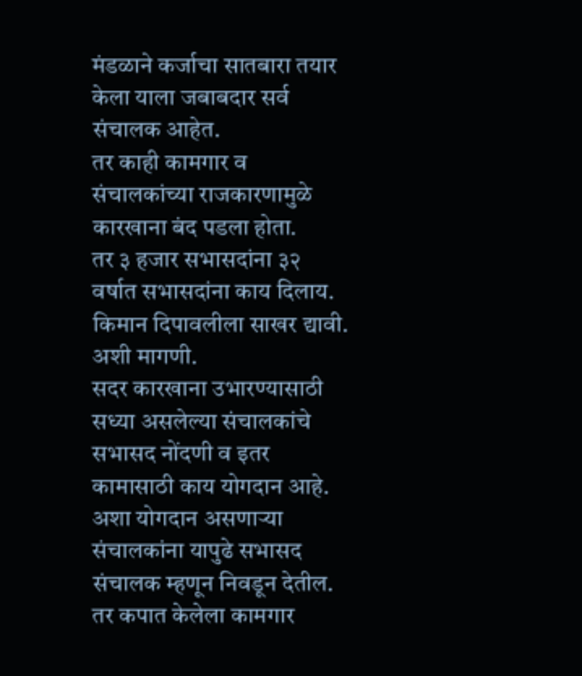मंडळाने कर्जाचा सातबारा तयार केला याला जबाबदार सर्व संचालक आहेत.
तर काही कामगार व संचालकांच्या राजकारणामुळे कारखाना बंद पडला होता.
तर ३ हजार सभासदांना ३२ वर्षात सभासदांना काय दिलाय. किमान दिपावलीला साखर द्यावी. अशी मागणी.
सदर कारखाना उभारण्यासाठी सध्या असलेल्या संचालकांचे सभासद नोंदणी व इतर कामासाठी काय योगदान आहे. अशा योगदान असणाऱ्या संचालकांना यापुढे सभासद संचालक म्हणून निवडून देतील. तर कपात केलेला कामगार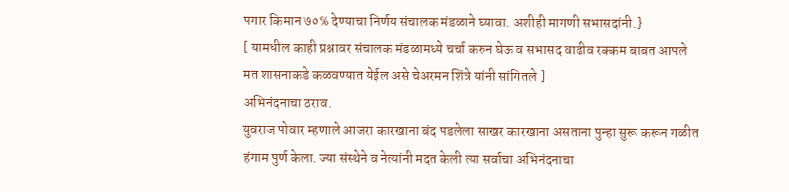पगार किमान ७०℅ देण्याचा निर्णय संचालक मंडळाने घ्यावा. अशीही मागणी सभासदांनी.}
[ यामधील काही प्रश्नावर संचालक मंडळामध्ये चर्चा करुन घेऊ व सभासद वाढीव रक्कम बाबत आपले मत शासनाकडे कळवण्यात येईल असे चेअरमन शिंत्रे यांनी सांगितले ]
अभिनंदनाचा ठराव.
युवराज पोवार म्हणाले आजरा कारखाना बंद पडलेला साखर कारखाना असताना पुन्हा सुरू करून गळीत हंगाम पुर्ण केला. ज्या संस्थेने व नेत्यांनी मदत केली त्या सर्वाचा अभिनंदनाचा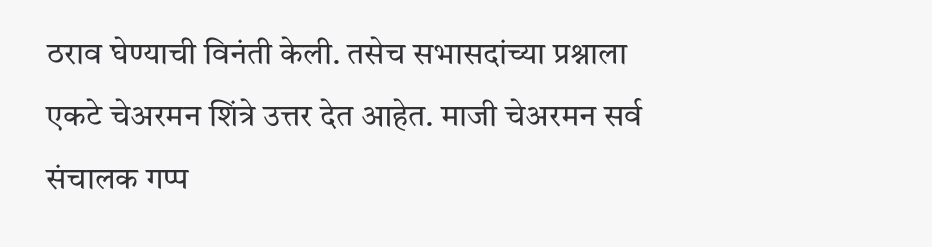ठराव घेण्याची विनंती केली. तसेच सभासदांच्या प्रश्नाला एकटे चेअरमन शिंत्रे उत्तर देत आहेत. माजी चेअरमन सर्व संचालक गप्प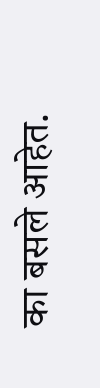का बसले आहेत.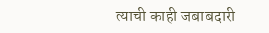त्याची काही जबाबदारी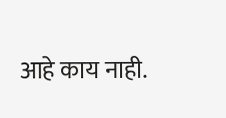आहे काय नाही.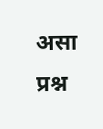असा प्रश्न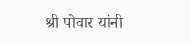श्री पोवार यांनी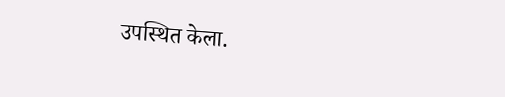उपस्थित केला.